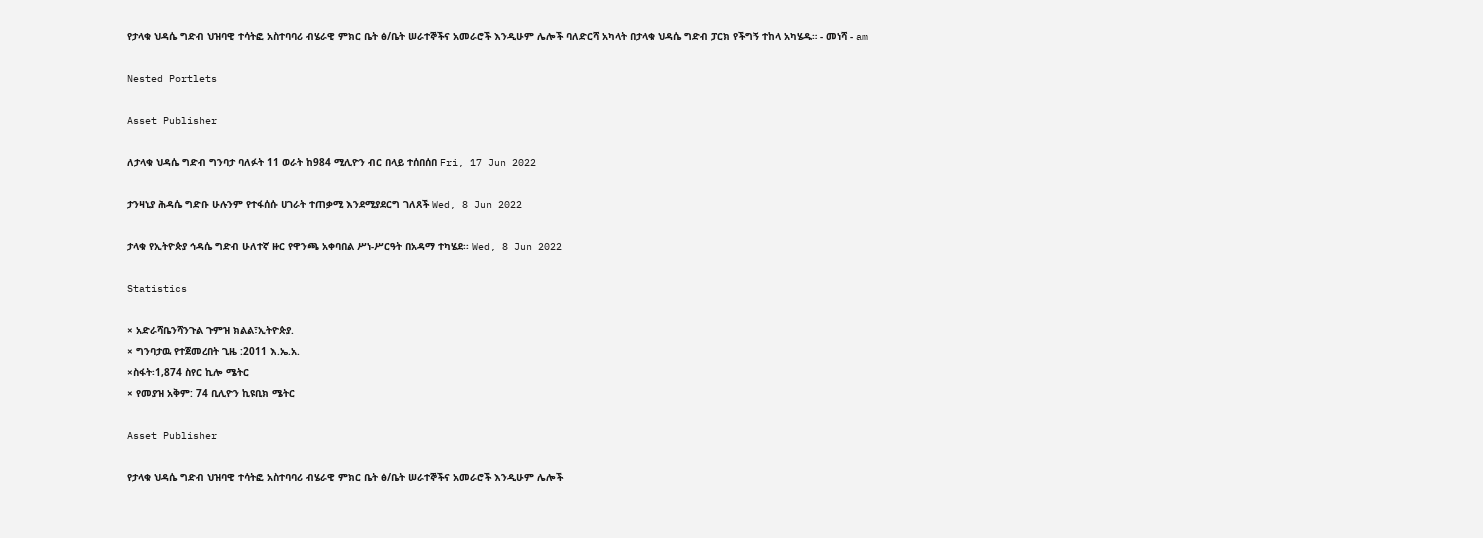የታላቁ ህዳሴ ግድብ ህዝባዊ ተሳትፎ አስተባባሪ ብሄራዊ ምክር ቤት ፅ/ቤት ሠራተኞችና አመራሮች እንዲሁም ሌሎች ባለድርሻ አካላት በታላቁ ህዳሴ ግድብ ፓርክ የችግኝ ተከላ አካሄዱ። - መነሻ - am

Nested Portlets

Asset Publisher

ለታላቁ ህዳሴ ግድብ ግንባታ ባለፉት 11 ወራት ከ984 ሚሊዮን ብር በላይ ተሰበሰበ Fri, 17 Jun 2022

ታንዛኒያ ሕዳሴ ግድቡ ሁሉንም የተፋሰሱ ሀገራት ተጠቃሚ እንደሚያደርግ ገለጸች Wed, 8 Jun 2022

ታላቁ የኢትዮጵያ ኅዳሴ ግድብ ሁለተኛ ዙር የዋንጫ አቀባበል ሥነ-ሥርዓት በአዳማ ተካሄደ፡፡ Wed, 8 Jun 2022

Statistics

× አድራሻቤንሻንጉል ጉምዝ ክልል፣ኢትዮጵያ.
× ግንባታዉ የተጀመረበት ጊዜ :2011 እ.ኤ.አ.
×ስፋት፡1,874 ስየር ኪሎ ሜትር
× የመያዝ አቅም: 74 ቢሊዮን ኪዩቢክ ሜትር

Asset Publisher

የታላቁ ህዳሴ ግድብ ህዝባዊ ተሳትፎ አስተባባሪ ብሄራዊ ምክር ቤት ፅ/ቤት ሠራተኞችና አመራሮች እንዲሁም ሌሎች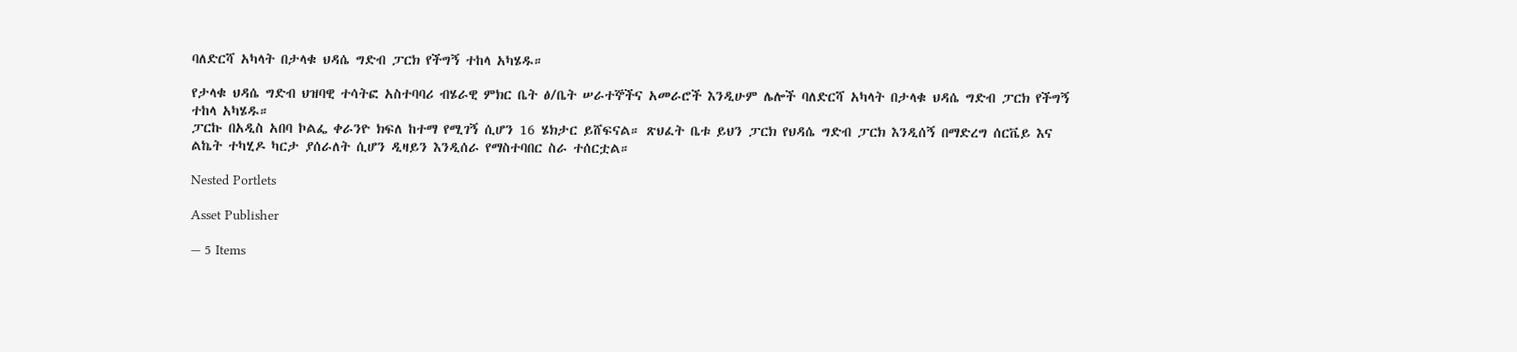ባለድርሻ አካላት በታላቁ ህዳሴ ግድብ ፓርክ የችግኝ ተከላ አካሄዱ።

የታላቁ ህዳሴ ግድብ ህዝባዊ ተሳትፎ አስተባባሪ ብሄራዊ ምክር ቤት ፅ/ቤት ሠራተኞችና አመራሮች እንዲሁም ሌሎች ባለድርሻ አካላት በታላቁ ህዳሴ ግድብ ፓርክ የችግኝ ተከላ አካሄዱ።
ፓርኩ በአዲስ አበባ ኮልፌ ቀራንዮ ክፍለ ከተማ የሚገኝ ሲሆን 16 ሄክታር ይሸፍናል። ጽህፈት ቤቱ ይህን ፓርክ የህዳሴ ግድብ ፓርክ እንዲሰኝ በማድረግ ሰርቬይ እና ልኬት ተካሂዶ ካርታ ያሰራለት ሲሆን ዲዛይን እንዲሰራ የማስተባበር ስራ ተሰርቷል።

Nested Portlets

Asset Publisher

— 5 Items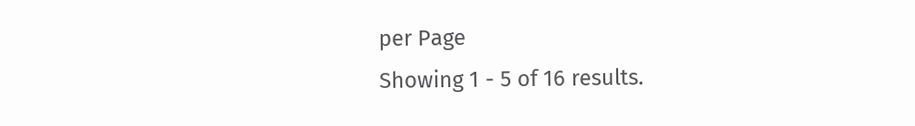per Page
Showing 1 - 5 of 16 results.